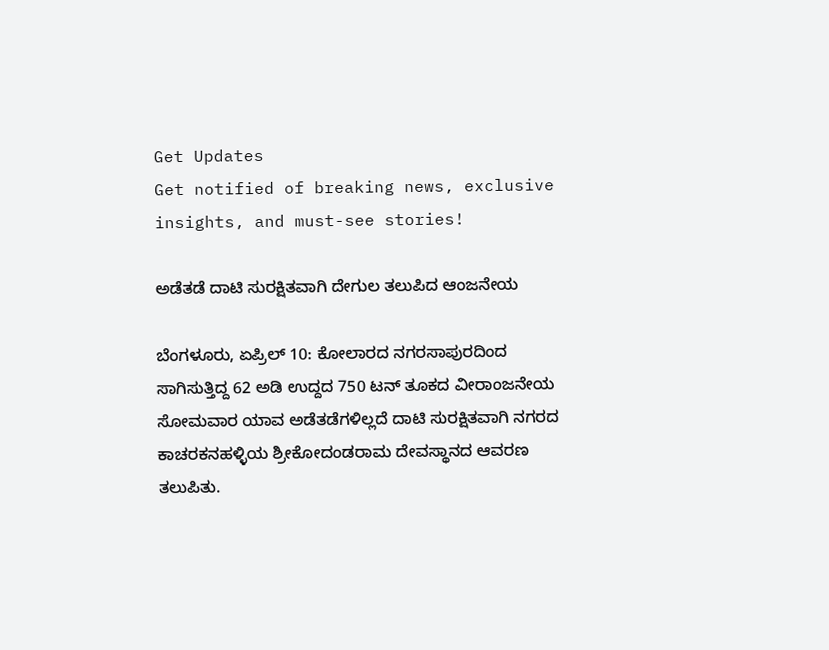Get Updates
Get notified of breaking news, exclusive insights, and must-see stories!

ಅಡೆತಡೆ ದಾಟಿ ಸುರಕ್ಷಿತವಾಗಿ ದೇಗುಲ ತಲುಪಿದ ಆಂಜನೇಯ

ಬೆಂಗಳೂರು, ಏಪ್ರಿಲ್ 10: ಕೋಲಾರದ ನಗರಸಾಪುರದಿಂದ ಸಾಗಿಸುತ್ತಿದ್ದ 62 ಅಡಿ ಉದ್ದದ 750 ಟನ್ ತೂಕದ ವೀರಾಂಜನೇಯ ಸೋಮವಾರ ಯಾವ ಅಡೆತಡೆಗಳಿಲ್ಲದೆ ದಾಟಿ ಸುರಕ್ಷಿತವಾಗಿ ನಗರದ ಕಾಚರಕನಹಳ್ಳಿಯ ಶ್ರೀಕೋದಂಡರಾಮ ದೇವಸ್ಥಾನದ ಆವರಣ ತಲುಪಿತು.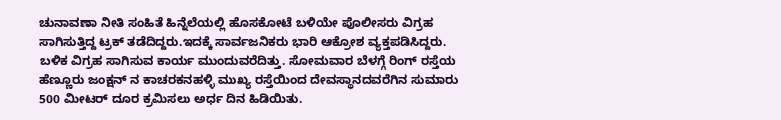ಚುನಾವಣಾ ನೀತಿ ಸಂಹಿತೆ ಹಿನ್ನೆಲೆಯಲ್ಲಿ ಹೊಸಕೋಟೆ ಬಳಿಯೇ ಪೊಲೀಸರು ವಿಗ್ರಹ ಸಾಗಿಸುತ್ತಿದ್ದ ಟ್ರಕ್ ತಡೆದಿದ್ದರು.ಇದಕ್ಕೆ ಸಾರ್ವಜನಿಕರು ಭಾರಿ ಆಕ್ರೋಶ ವ್ಯಕ್ತಪಡಿಸಿದ್ದರು. ಬಳಿಕ ವಿಗ್ರಹ ಸಾಗಿಸುವ ಕಾರ್ಯ ಮುಂದುವರೆದಿತ್ತು. ಸೋಮವಾರ ಬೆಳಗ್ಗೆ ರಿಂಗ್ ರಸ್ತೆಯ ಹೆಣ್ಣೂರು ಜಂಕ್ಷನ್ ನ ಕಾಚರಕನಹಳ್ಳಿ ಮುಖ್ಯ ರಸ್ತೆಯಿಂದ ದೇವಸ್ಥಾನದವರೆಗಿನ ಸುಮಾರು 500 ಮೀಟರ್ ದೂರ ಕ್ರಮಿಸಲು ಅರ್ಧ ದಿನ ಹಿಡಿಯಿತು.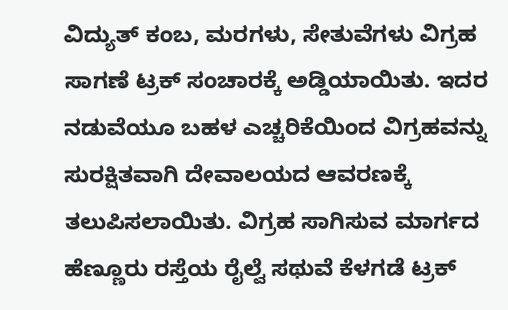ವಿದ್ಯುತ್ ಕಂಬ, ಮರಗಳು, ಸೇತುವೆಗಳು ವಿಗ್ರಹ ಸಾಗಣೆ ಟ್ರಕ್ ಸಂಚಾರಕ್ಕೆ ಅಡ್ಡಿಯಾಯಿತು. ಇದರ ನಡುವೆಯೂ ಬಹಳ ಎಚ್ಚರಿಕೆಯಿಂದ ವಿಗ್ರಹವನ್ನು ಸುರಕ್ಷಿತವಾಗಿ ದೇವಾಲಯದ ಆವರಣಕ್ಕೆ ತಲುಪಿಸಲಾಯಿತು. ವಿಗ್ರಹ ಸಾಗಿಸುವ ಮಾರ್ಗದ ಹೆಣ್ಣೂರು ರಸ್ತೆಯ ರೈಲ್ವೆ ಸಥುವೆ ಕೆಳಗಡೆ ಟ್ರಕ್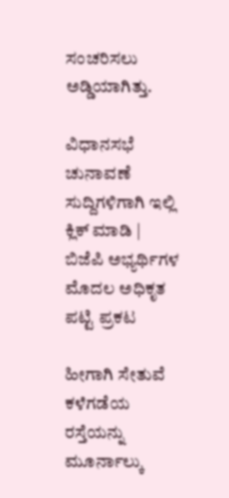ಸಂಚರಿಸಲು ಅಡ್ಡಿಯಾಗಿತ್ತು.

ವಿಧಾನಸಭೆ ಚುನಾವಣೆ ಸುದ್ದಿಗಳಿಗಾಗಿ ಇಲ್ಲಿ ಕ್ಲಿಕ್ ಮಾಡಿ | ಬಿಜೆಪಿ ಅಭ್ಯರ್ಥಿಗಳ ಮೊದಲ ಅಧಿಕೃತ ಪಟ್ಟಿ ಪ್ರಕಟ

ಹೀಗಾಗಿ ಸೇತುವೆ ಕಳೆಗಡೆಯ ರಸ್ತೆಯನ್ನು ಮೂರ್ನಾಲ್ಕು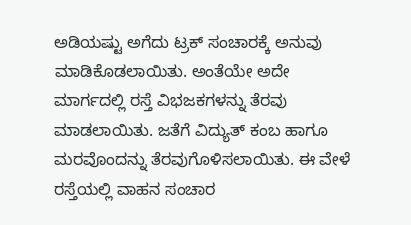ಅಡಿಯಷ್ಟು ಅಗೆದು ಟ್ರಕ್ ಸಂಚಾರಕ್ಕೆ ಅನುವು ಮಾಡಿಕೊಡಲಾಯಿತು. ಅಂತೆಯೇ ಅದೇ ಮಾರ್ಗದಲ್ಲಿ ರಸ್ತೆ ವಿಭಜಕಗಳನ್ನು ತೆರವು ಮಾಡಲಾಯಿತು. ಜತೆಗೆ ವಿದ್ಯುತ್ ಕಂಬ ಹಾಗೂ ಮರವೊಂದನ್ನು ತೆರವುಗೊಳಿಸಲಾಯಿತು. ಈ ವೇಳೆ ರಸ್ತೆಯಲ್ಲಿ ವಾಹನ ಸಂಚಾರ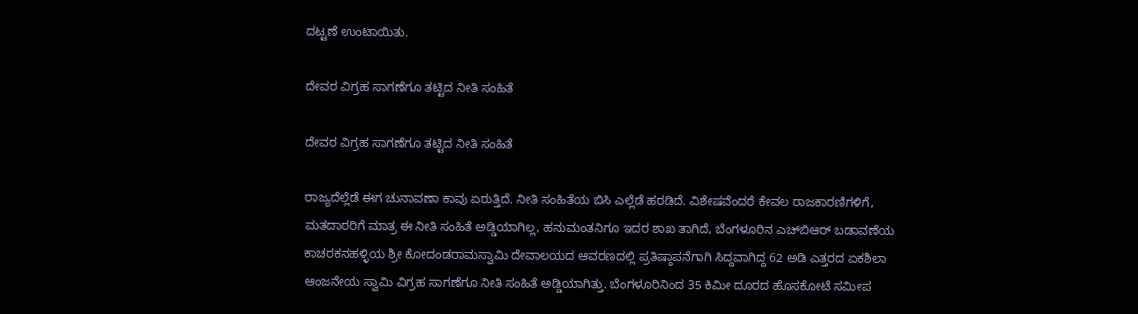ದಟ್ಟಣೆ ಉಂಟಾಯಿತು.

ದೇವರ ವಿಗ್ರಹ ಸಾಗಣೆಗೂ ತಟ್ಟಿದ ನೀತಿ ಸಂಹಿತೆ

ದೇವರ ವಿಗ್ರಹ ಸಾಗಣೆಗೂ ತಟ್ಟಿದ ನೀತಿ ಸಂಹಿತೆ

ರಾಜ್ಯದೆಲ್ಲೆಡೆ ಈಗ ಚುನಾವಣಾ ಕಾವು ಏರುತ್ತಿದೆ. ನೀತಿ ಸಂಹಿತೆಯ ಬಿಸಿ ಎಲ್ಲೆಡೆ ಹರಡಿದೆ. ವಿಶೇಷವೆಂದರೆ ಕೇವಲ ರಾಜಕಾರಣಿಗಳಿಗೆ, ಮತದಾರರಿಗೆ ಮಾತ್ರ ಈ ನೀತಿ ಸಂಹಿತೆ ಅಡ್ಡಿಯಾಗಿಲ್ಲ, ಹನುಮಂತನಿಗೂ ಇದರ ಶಾಖ ತಾಗಿದೆ, ಬೆಂಗಳೂರಿನ ಎಚ್‌ಬಿಆರ್ ಬಡಾವಣೆಯ ಕಾಚರಕನಹಳ್ಳಿಯ ಶ್ರೀ ಕೋದಂಡರಾಮಸ್ವಾಮಿ ದೇವಾಲಯದ ಆವರಣದಲ್ಲಿ ಪ್ರತಿಷ್ಠಾಪನೆಗಾಗಿ ಸಿದ್ದವಾಗಿದ್ದ 62 ಅಡಿ ಎತ್ತರದ ಏಕಶಿಲಾ ಆಂಜನೇಯ ಸ್ವಾಮಿ ವಿಗ್ರಹ ಸಾಗಣೆಗೂ ನೀತಿ ಸಂಹಿತೆ ಅಡ್ಡಿಯಾಗಿತ್ತು. ಬೆಂಗಳೂರಿನಿಂದ 35 ಕಿಮೀ ದೂರದ ಹೊಸಕೋಟೆ ಸಮೀಪ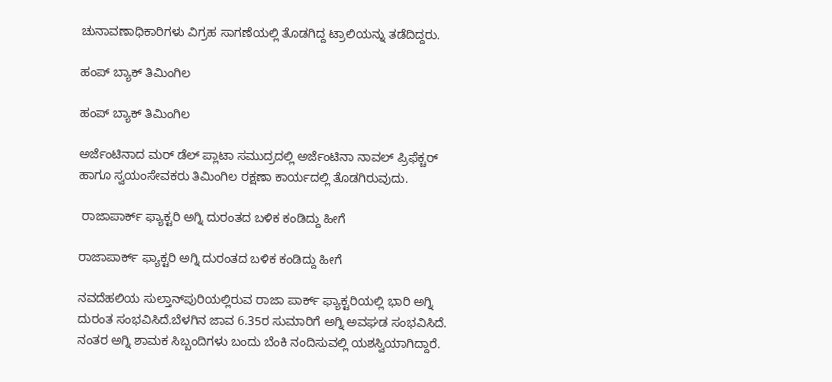ಚುನಾವಣಾಧಿಕಾರಿಗಳು ವಿಗ್ರಹ ಸಾಗಣೆಯಲ್ಲಿ ತೊಡಗಿದ್ದ ಟ್ರಾಲಿಯನ್ನು ತಡೆದಿದ್ದರು.

ಹಂಪ್ ಬ್ಯಾಕ್ ತಿಮಿಂಗಿಲ

ಹಂಪ್ ಬ್ಯಾಕ್ ತಿಮಿಂಗಿಲ

ಅರ್ಜೆಂಟಿನಾದ ಮರ್ ಡೆಲ್ ಪ್ಲಾಟಾ ಸಮುದ್ರದಲ್ಲಿ ಅರ್ಜೆಂಟಿನಾ ನಾವಲ್ ಪ್ರಿಫೆಕ್ಚರ್ ಹಾಗೂ ಸ್ವಯಂಸೇವಕರು ತಿಮಿಂಗಿಲ ರಕ್ಷಣಾ ಕಾರ್ಯದಲ್ಲಿ ತೊಡಗಿರುವುದು.

 ರಾಜಾಪಾರ್ಕ್ ಫ್ಯಾಕ್ಟರಿ ಅಗ್ನಿ ದುರಂತದ ಬಳಿಕ ಕಂಡಿದ್ದು ಹೀಗೆ

ರಾಜಾಪಾರ್ಕ್ ಫ್ಯಾಕ್ಟರಿ ಅಗ್ನಿ ದುರಂತದ ಬಳಿಕ ಕಂಡಿದ್ದು ಹೀಗೆ

ನವದೆಹಲಿಯ ಸುಲ್ತಾನ್‌ಪುರಿಯಲ್ಲಿರುವ ರಾಜಾ ಪಾರ್ಕ್ ಫ್ಯಾಕ್ಟರಿಯಲ್ಲಿ ಭಾರಿ ಅಗ್ನಿ ದುರಂತ ಸಂಭವಿಸಿದೆ.ಬೆಳಗಿನ ಜಾವ 6.35ರ ಸುಮಾರಿಗೆ ಅಗ್ನಿ ಅವಘಡ ಸಂಭವಿಸಿದೆ. ನಂತರ ಅಗ್ನಿ ಶಾಮಕ ಸಿಬ್ಬಂದಿಗಳು ಬಂದು ಬೆಂಕಿ ನಂದಿಸುವಲ್ಲಿ ಯಶಸ್ವಿಯಾಗಿದ್ದಾರೆ.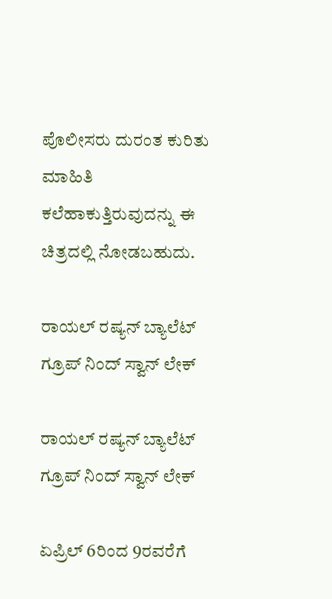ಪೊಲೀಸರು ದುರಂತ ಕುರಿತು ಮಾಹಿತಿ ಕಲೆಹಾಕುತ್ತಿರುವುದನ್ನು ಈ ಚಿತ್ರದಲ್ಲಿ ನೋಡಬಹುದು.

ರಾಯಲ್ ರಷ್ಯನ್ ಬ್ಯಾಲೆಟ್ ಗ್ರೂಪ್ ನಿಂದ್ ಸ್ವಾನ್ ಲೇಕ್

ರಾಯಲ್ ರಷ್ಯನ್ ಬ್ಯಾಲೆಟ್ ಗ್ರೂಪ್ ನಿಂದ್ ಸ್ವಾನ್ ಲೇಕ್

ಏಪ್ರಿಲ್ 6ರಿಂದ 9ರವರೆಗೆ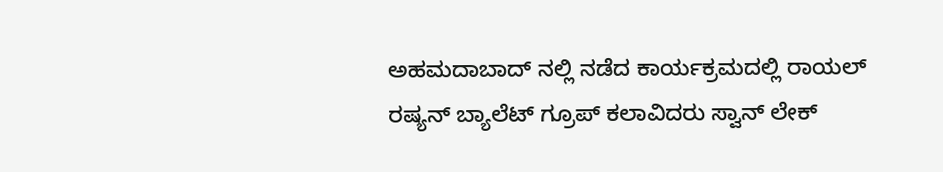ಅಹಮದಾಬಾದ್‌ ನಲ್ಲಿ ನಡೆದ ಕಾರ್ಯಕ್ರಮದಲ್ಲಿ ರಾಯಲ್ ರಷ್ಯನ್ ಬ್ಯಾಲೆಟ್ ಗ್ರೂಪ್ ಕಲಾವಿದರು ಸ್ವಾನ್ ಲೇಕ್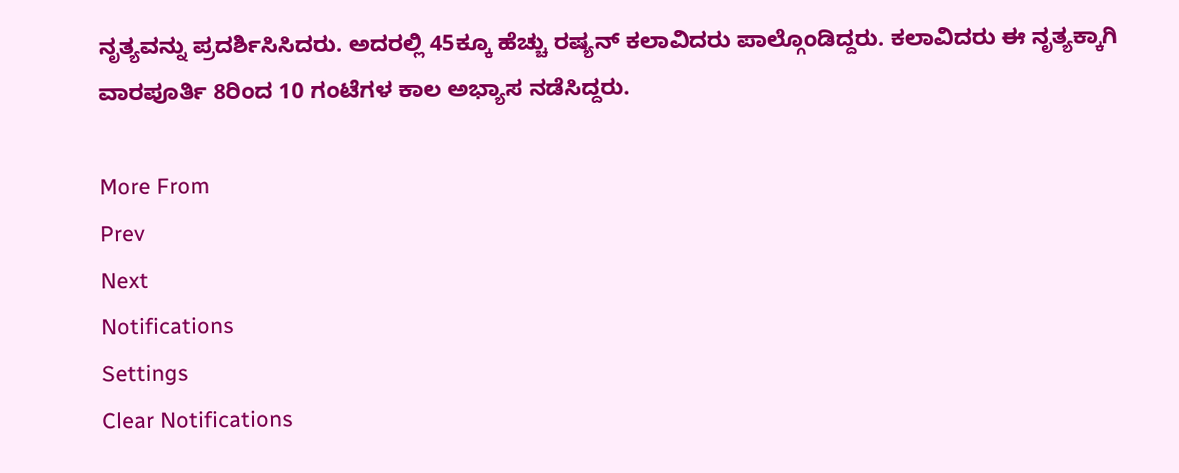ನೃತ್ಯವನ್ನು ಪ್ರದರ್ಶಿಸಿಸಿದರು. ಅದರಲ್ಲಿ 45ಕ್ಕೂ ಹೆಚ್ಚು ರಷ್ಯನ್ ಕಲಾವಿದರು ಪಾಲ್ಗೊಂಡಿದ್ದರು. ಕಲಾವಿದರು ಈ ನೃತ್ಯಕ್ಕಾಗಿ ವಾರಪೂರ್ತಿ 8ರಿಂದ 10 ಗಂಟೆಗಳ ಕಾಲ ಅಭ್ಯಾಸ ನಡೆಸಿದ್ದರು.

More From
Prev
Next
Notifications
Settings
Clear Notifications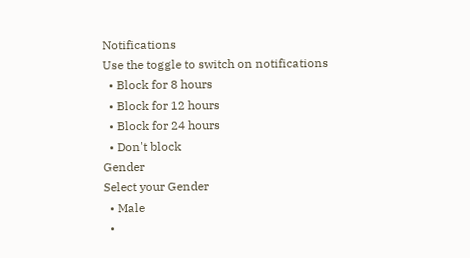Notifications
Use the toggle to switch on notifications
  • Block for 8 hours
  • Block for 12 hours
  • Block for 24 hours
  • Don't block
Gender
Select your Gender
  • Male
  •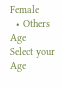Female
  • Others
Age
Select your Age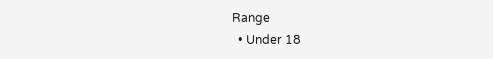Range
  • Under 18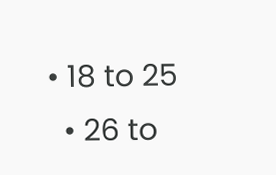• 18 to 25
  • 26 to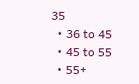35
  • 36 to 45
  • 45 to 55
  • 55+